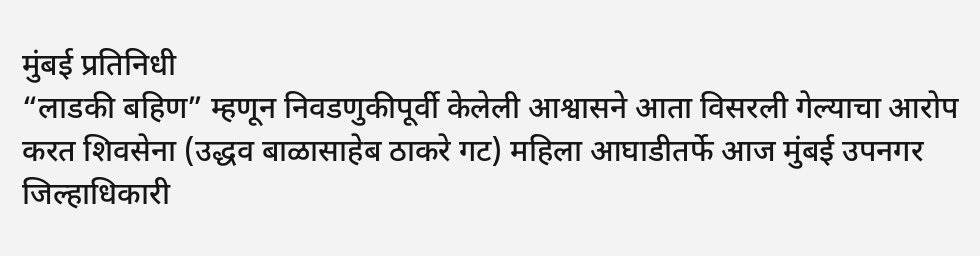मुंबई प्रतिनिधी
“लाडकी बहिण” म्हणून निवडणुकीपूर्वी केलेली आश्वासने आता विसरली गेल्याचा आरोप करत शिवसेना (उद्धव बाळासाहेब ठाकरे गट) महिला आघाडीतर्फे आज मुंबई उपनगर जिल्हाधिकारी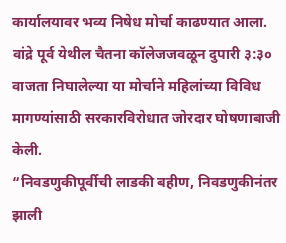कार्यालयावर भव्य निषेध मोर्चा काढण्यात आला. वांद्रे पूर्व येथील चैतना कॉलेजजवळून दुपारी ३:३० वाजता निघालेल्या या मोर्चाने महिलांच्या विविध मागण्यांसाठी सरकारविरोधात जोरदार घोषणाबाजी केली.
“निवडणुकीपूर्वीची लाडकी बहीण, निवडणुकीनंतर झाली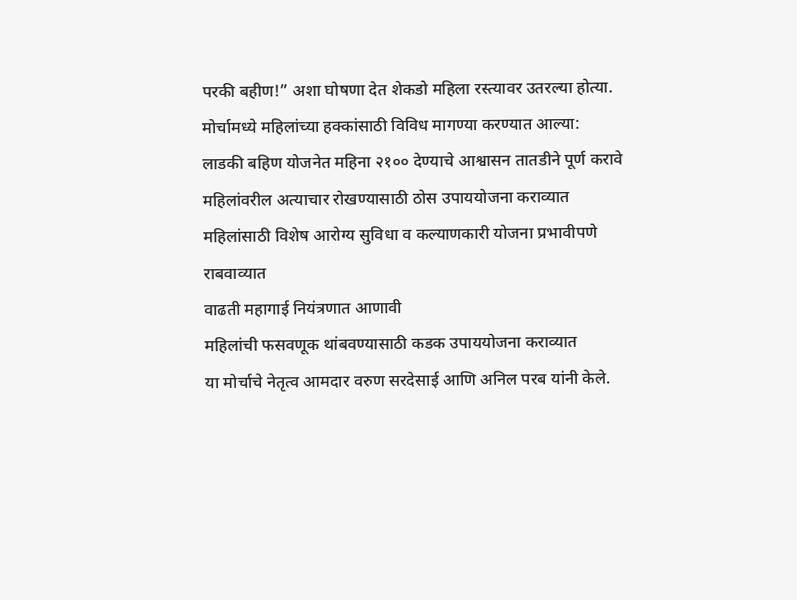परकी बहीण!” अशा घोषणा देत शेकडो महिला रस्त्यावर उतरल्या होत्या. मोर्चामध्ये महिलांच्या हक्कांसाठी विविध मागण्या करण्यात आल्या:
लाडकी बहिण योजनेत महिना २१०० देण्याचे आश्वासन तातडीने पूर्ण करावे
महिलांवरील अत्याचार रोखण्यासाठी ठोस उपाययोजना कराव्यात
महिलांसाठी विशेष आरोग्य सुविधा व कल्याणकारी योजना प्रभावीपणे राबवाव्यात
वाढती महागाई नियंत्रणात आणावी
महिलांची फसवणूक थांबवण्यासाठी कडक उपाययोजना कराव्यात
या मोर्चाचे नेतृत्व आमदार वरुण सरदेसाई आणि अनिल परब यांनी केले.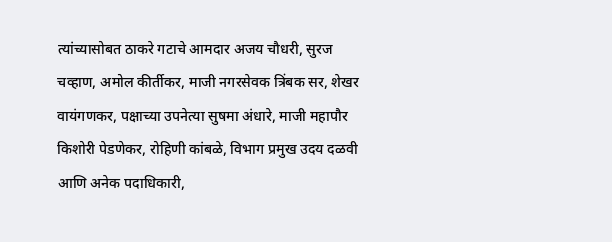त्यांच्यासोबत ठाकरे गटाचे आमदार अजय चौधरी, सुरज चव्हाण, अमोल कीर्तीकर, माजी नगरसेवक त्रिंबक सर, शेखर वायंगणकर, पक्षाच्या उपनेत्या सुषमा अंधारे, माजी महापौर किशोरी पेडणेकर, रोहिणी कांबळे, विभाग प्रमुख उदय दळवी आणि अनेक पदाधिकारी,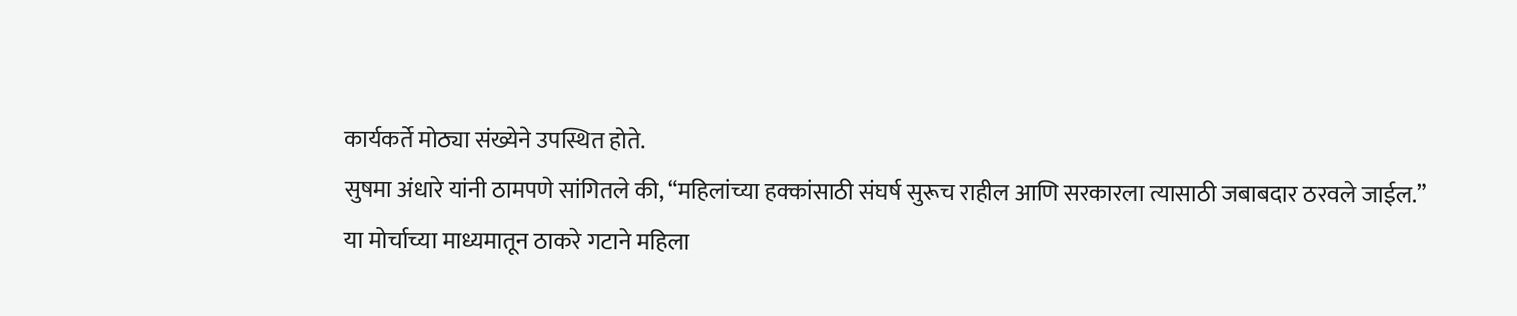कार्यकर्ते मोठ्या संख्येने उपस्थित होते.
सुषमा अंधारे यांनी ठामपणे सांगितले की, “महिलांच्या हक्कांसाठी संघर्ष सुरूच राहील आणि सरकारला त्यासाठी जबाबदार ठरवले जाईल.”
या मोर्चाच्या माध्यमातून ठाकरे गटाने महिला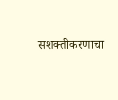सशक्तीकरणाचा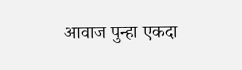आवाज पुन्हा एकदा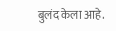बुलंद केला आहे.